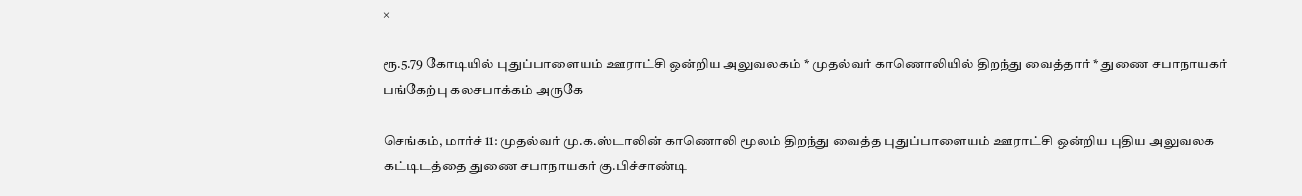×

ரூ.5.79 கோடியில் புதுப்பாளையம் ஊராட்சி ஒன்றிய அலுவலகம் * முதல்வர் காணொலியில் திறந்து வைத்தார் * துணை சபாநாயகர் பங்கேற்பு கலசபாக்கம் அருகே

செங்கம், மார்ச் 11: முதல்வர் மு.க.ஸ்டாலின் காணொலி மூலம் திறந்து வைத்த புதுப்பாளையம் ஊராட்சி ஒன்றிய புதிய அலுவலக கட்டிடத்தை துணை சபாநாயகர் கு.பிச்சாண்டி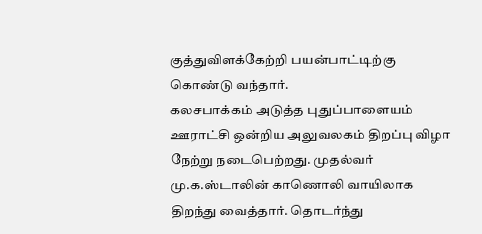குத்துவிளக்கேற்றி பயன்பாட்டிற்கு கொண்டு வந்தார்.
கலசபாக்கம் அடுத்த புதுப்பாளையம் ஊராட்சி ஒன்றிய அலுவலகம் திறப்பு விழா நேற்று நடைபெற்றது. முதல்வர் மு.க.ஸ்டாலின் காணொலி வாயிலாக திறந்து வைத்தார். தொடர்ந்து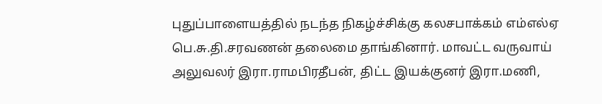புதுப்பாளையத்தில் நடந்த நிகழ்ச்சிக்கு கலசபாக்கம் எம்எல்ஏ பெ.சு.தி.சரவணன் தலைமை தாங்கினார். மாவட்ட வருவாய் அலுவலர் இரா.ராமபிரதீபன், திட்ட இயக்குனர் இரா.மணி,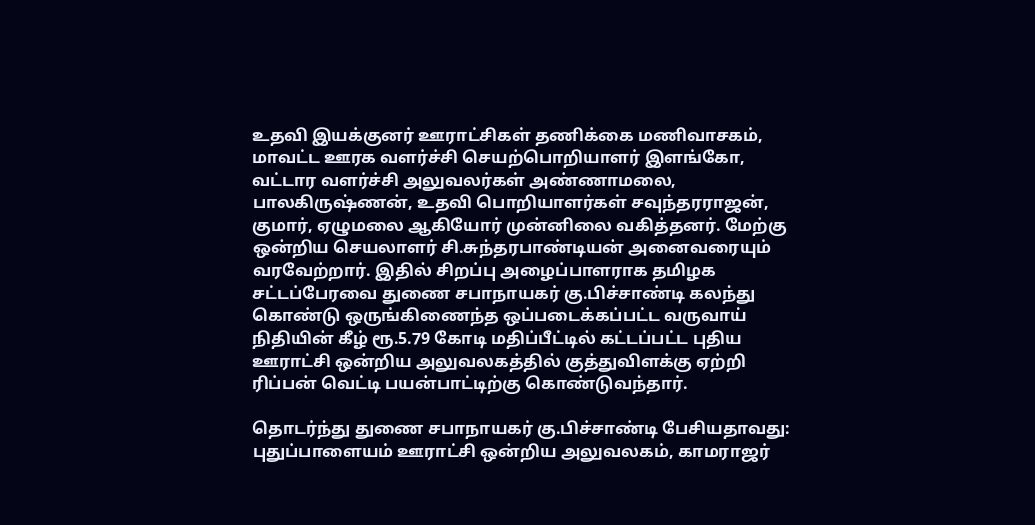உதவி இயக்குனர் ஊராட்சிகள் தணிக்கை மணிவாசகம், மாவட்ட ஊரக வளர்ச்சி செயற்பொறியாளர் இளங்கோ, வட்டார வளர்ச்சி அலுவலர்கள் அண்ணாமலை, பாலகிருஷ்ணன், உதவி பொறியாளர்கள் சவுந்தரராஜன், குமார், ஏழுமலை ஆகியோர் முன்னிலை வகித்தனர். மேற்கு ஒன்றிய செயலாளர் சி.சுந்தரபாண்டியன் அனைவரையும் வரவேற்றார். இதில் சிறப்பு அழைப்பாளராக தமிழக சட்டப்பேரவை துணை சபாநாயகர் கு.பிச்சாண்டி கலந்து கொண்டு ஒருங்கிணைந்த ஒப்படைக்கப்பட்ட வருவாய் நிதியின் கீழ் ரூ.5.79 கோடி மதிப்பீட்டில் கட்டப்பட்ட புதிய ஊராட்சி ஒன்றிய அலுவலகத்தில் குத்துவிளக்கு ஏற்றி ரிப்பன் வெட்டி பயன்பாட்டிற்கு கொண்டுவந்தார்.

தொடர்ந்து துணை சபாநாயகர் கு.பிச்சாண்டி பேசியதாவது: புதுப்பாளையம் ஊராட்சி ஒன்றிய அலுவலகம், காமராஜர்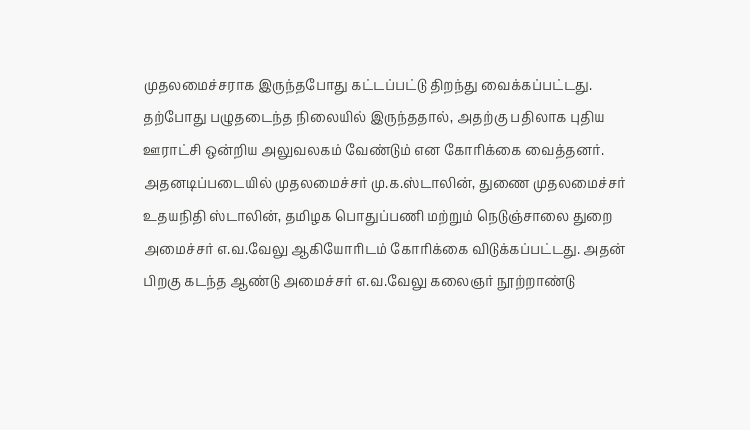முதலமைச்சராக இருந்தபோது கட்டப்பட்டு திறந்து வைக்கப்பட்டது. தற்போது பழுதடைந்த நிலையில் இருந்ததால், அதற்கு பதிலாக புதிய ஊராட்சி ஒன்றிய அலுவலகம் வேண்டும் என கோரிக்கை வைத்தனர். அதனடிப்படையில் முதலமைச்சர் மு.க.ஸ்டாலின், துணை முதலமைச்சர் உதயநிதி ஸ்டாலின், தமிழக பொதுப்பணி மற்றும் நெடுஞ்சாலை துறை அமைச்சர் எ.வ.வேலு ஆகியோரிடம் கோரிக்கை விடுக்கப்பட்டது. அதன் பிறகு கடந்த ஆண்டு அமைச்சர் எ.வ.வேலு கலைஞர் நூற்றாண்டு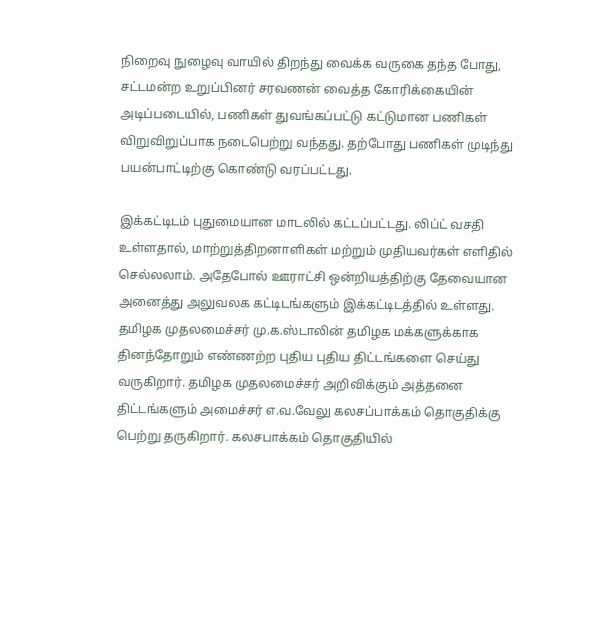நிறைவு நுழைவு வாயில் திறந்து வைக்க வருகை தந்த போது, சட்டமன்ற உறுப்பினர் சரவணன் வைத்த கோரிக்கையின் அடிப்படையில், பணிகள் துவங்கப்பட்டு கட்டுமான பணிகள் விறுவிறுப்பாக நடைபெற்று வந்தது. தற்போது பணிகள் முடிந்து பயன்பாட்டிற்கு கொண்டு வரப்பட்டது.

இக்கட்டிடம் புதுமையான மாடலில் கட்டப்பட்டது. லிப்ட் வசதி உள்ளதால், மாற்றுத்திறனாளிகள் மற்றும் முதியவர்கள் எளிதில் செல்லலாம். அதேபோல் ஊராட்சி ஒன்றியத்திற்கு தேவையான அனைத்து அலுவலக கட்டிடங்களும் இக்கட்டிடத்தில் உள்ளது. தமிழக முதலமைச்சர் மு.க.ஸ்டாலின் தமிழக மக்களுக்காக தினந்தோறும் எண்ணற்ற புதிய புதிய திட்டங்களை செய்து வருகிறார். தமிழக முதலமைச்சர் அறிவிக்கும் அத்தனை திட்டங்களும் அமைச்சர் எ.வ.வேலு கலசப்பாக்கம் தொகுதிக்கு பெற்று தருகிறார். கலசபாக்கம் தொகுதியில்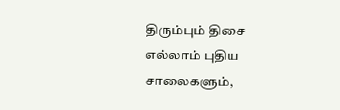திரும்பும் திசை எல்லாம் புதிய சாலைகளும்,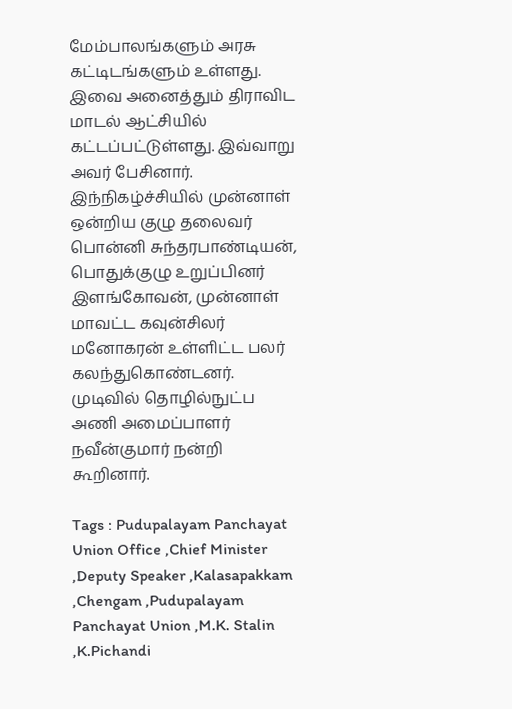மேம்பாலங்களும் அரசு கட்டிடங்களும் உள்ளது. இவை அனைத்தும் திராவிட மாடல் ஆட்சியில் கட்டப்பட்டுள்ளது. இவ்வாறு அவர் பேசினார். இந்நிகழ்ச்சியில் முன்னாள் ஒன்றிய குழு தலைவர் பொன்னி சுந்தரபாண்டியன், பொதுக்குழு உறுப்பினர் இளங்கோவன், முன்னாள் மாவட்ட கவுன்சிலர் மனோகரன் உள்ளிட்ட பலர் கலந்துகொண்டனர். முடிவில் தொழில்நுட்ப அணி அமைப்பாளர் நவீன்குமார் நன்றி கூறினார்.

Tags : Pudupalayam Panchayat Union Office ,Chief Minister ,Deputy Speaker ,Kalasapakkam ,Chengam ,Pudupalayam Panchayat Union ,M.K. Stalin ,K.Pichandi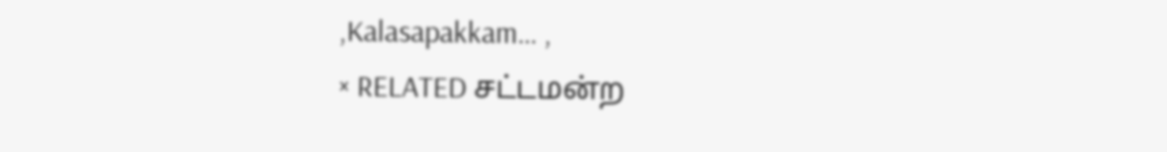,Kalasapakkam… ,
× RELATED சட்டமன்ற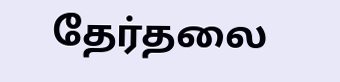தேர்தலை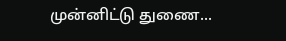முன்னிட்டு துணை...